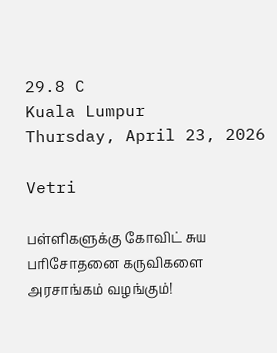29.8 C
Kuala Lumpur
Thursday, April 23, 2026

Vetri

பள்ளிகளுக்கு கோவிட் சுய பரிசோதனை கருவிகளை அரசாங்கம் வழங்கும்!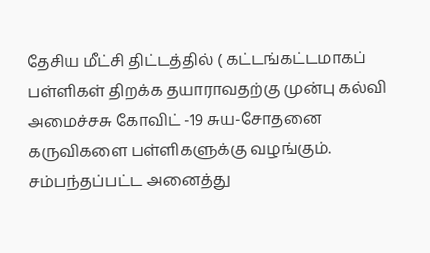தேசிய மீட்சி திட்டத்தில் ( கட்டங்கட்டமாகப் பள்ளிகள் திறக்க தயாராவதற்கு முன்பு கல்வி அமைச்சசு கோவிட் -19 சுய-சோதனை கருவிகளை பள்ளிகளுக்கு வழங்கும். சம்பந்தப்பட்ட அனைத்து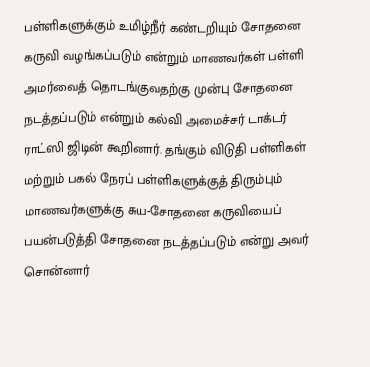பள்ளிகளுக்கும் உமிழ்நீர் கண்டறியும் சோதனை கருவி வழங்கப்படும் என்றும் மாணவர்கள் பள்ளி அமர்வைத் தொடங்குவதற்கு முன்பு சோதனை நடத்தப்படும் என்றும் கல்வி அமைச்சர் டாக்டர் ராட்ஸி ஜிடின் கூறினார். தங்கும் விடுதி பள்ளிகள் மற்றும் பகல் நேரப் பள்ளிகளுக்குத் திரும்பும் மாணவர்களுக்கு சுய-சோதனை கருவியைப் பயன்படுத்தி சோதனை நடத்தப்படும் என்று அவர் சொன்னார்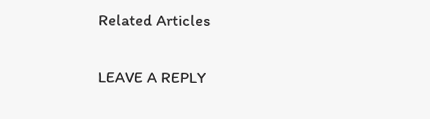Related Articles

LEAVE A REPLY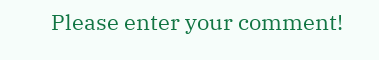Please enter your comment!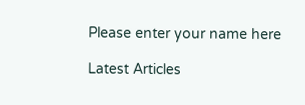Please enter your name here

Latest Articles